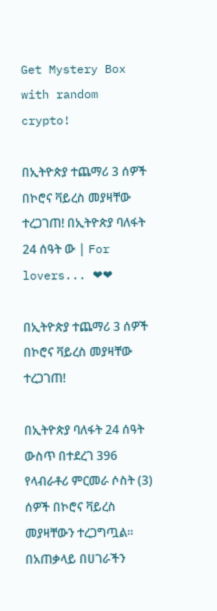Get Mystery Box with random crypto!

በኢትዮጵያ ተጨማሪ 3 ሰዎች በኮሮና ቫይረስ መያዛቸው ተረጋገጠ! በኢትዮጵያ ባለፋት 24 ሰዓት ው | For lovers... ❤❤

በኢትዮጵያ ተጨማሪ 3 ሰዎች በኮሮና ቫይረስ መያዛቸው ተረጋገጠ!

በኢትዮጵያ ባለፋት 24 ሰዓት ውስጥ በተደረገ 396 የላብራቶሪ ምርመራ ሶስት (3) ሰዎች በኮሮና ቫይረስ መያዛቸውን ተረጋግጧል። በአጠቃላይ በሀገራችን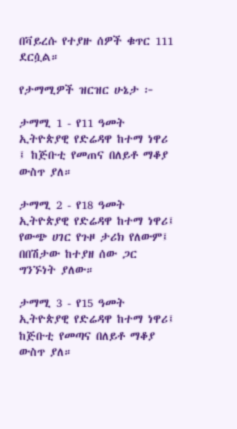በቫይረሱ የተያዙ ሰዎች ቁጥር 111 ደርሷል።

የታማሚዎች ዝርዝር ሁኔታ ፦

ታማሚ 1 - የ11 ዓመት ኢትዮጵያዊ የድሬዳዋ ከተማ ነዋሪ ፤ ከጅቡቲ የመጠና በለይቶ ማቆያ ውስጥ ያለ።

ታማሚ 2 - የ18 ዓመት ኢትዮጵያዊ የድሬዳዋ ከተማ ነዋሪ፤ የውጭ ሀገር የጉዞ ታሪክ የለውም፤ በበሽታው ከተያዘ ሰው ጋር ግንኙነት ያለው።

ታማሚ 3 - የ15 ዓመት ኢትዮጵያዊ የድሬዳዋ ከተማ ነዋሪ፤ ከጅቡቲ የመጣና በለይቶ ማቆያ ውስጥ ያለ።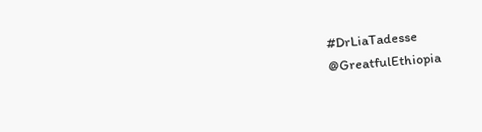#DrLiaTadesse
@GreatfulEthiopia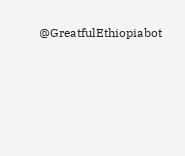@GreatfulEthiopiabot